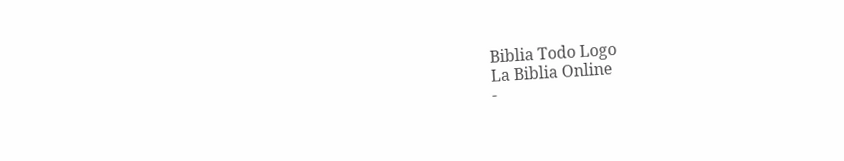Biblia Todo Logo
La Biblia Online
-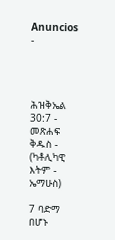Anuncios -




ሕዝቅኤል 30:7 - መጽሐፍ ቅዱስ - (ካቶሊካዊ እትም - ኤማሁስ)

7 ባድማ በሆኑ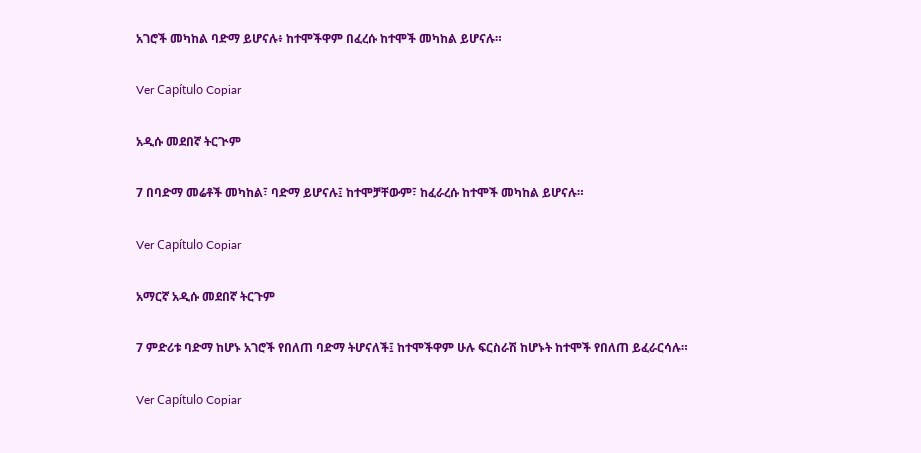አገሮች መካከል ባድማ ይሆናሉ፥ ከተሞችዋም በፈረሱ ከተሞች መካከል ይሆናሉ።

Ver Capítulo Copiar

አዲሱ መደበኛ ትርጒም

7 በባድማ መሬቶች መካከል፣ ባድማ ይሆናሉ፤ ከተሞቻቸውም፣ ከፈራረሱ ከተሞች መካከል ይሆናሉ።

Ver Capítulo Copiar

አማርኛ አዲሱ መደበኛ ትርጉም

7 ምድሪቱ ባድማ ከሆኑ አገሮች የበለጠ ባድማ ትሆናለች፤ ከተሞችዋም ሁሉ ፍርስራሽ ከሆኑት ከተሞች የበለጠ ይፈራርሳሉ።

Ver Capítulo Copiar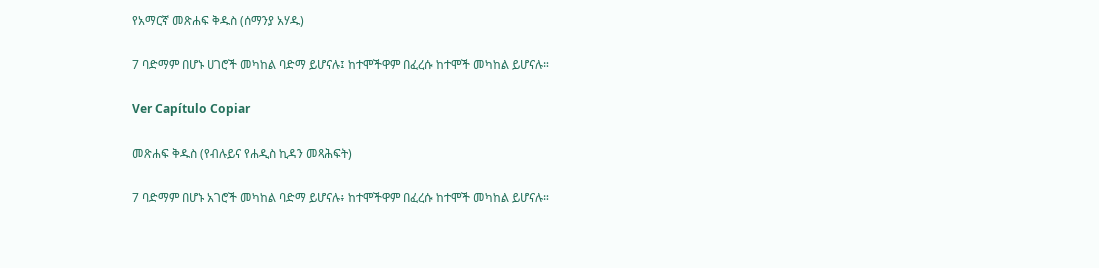የአማርኛ መጽሐፍ ቅዱስ (ሰማንያ አሃዱ)

7 ባድማም በሆኑ ሀገሮች መካከል ባድማ ይሆናሉ፤ ከተሞችዋም በፈረሱ ከተሞች መካከል ይሆናሉ።

Ver Capítulo Copiar

መጽሐፍ ቅዱስ (የብሉይና የሐዲስ ኪዳን መጻሕፍት)

7 ባድማም በሆኑ አገሮች መካከል ባድማ ይሆናሉ፥ ከተሞችዋም በፈረሱ ከተሞች መካከል ይሆናሉ።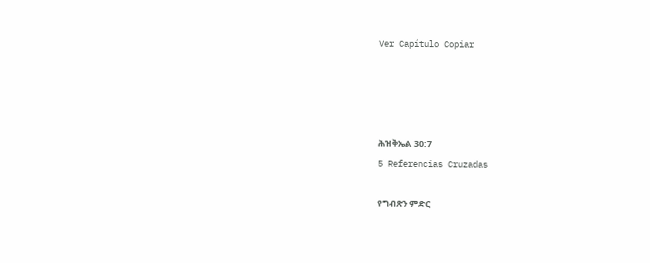Ver Capítulo Copiar




ሕዝቅኤል 30:7
5 Referencias Cruzadas

የግብጽን ምድር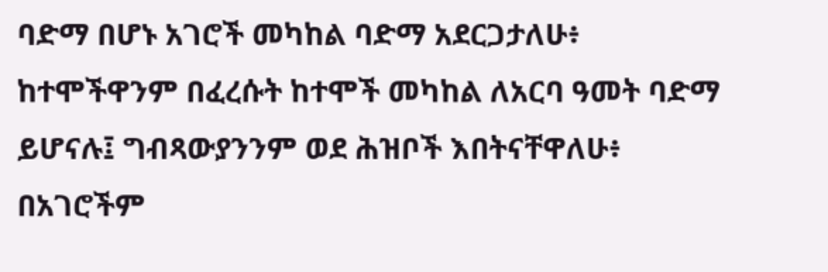ባድማ በሆኑ አገሮች መካከል ባድማ አደርጋታለሁ፥ ከተሞችዋንም በፈረሱት ከተሞች መካከል ለአርባ ዓመት ባድማ ይሆናሉ፤ ግብጻውያንንም ወደ ሕዝቦች እበትናቸዋለሁ፥ በአገሮችም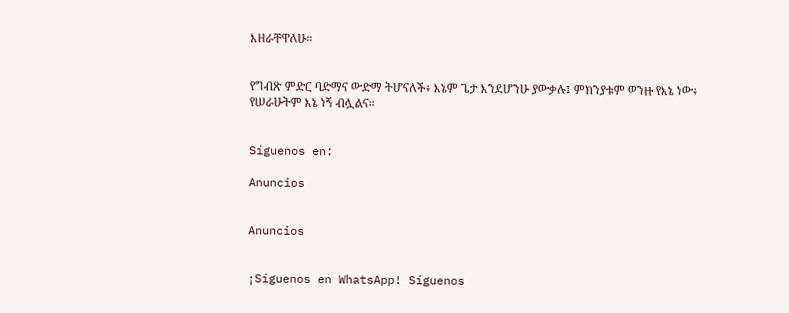እዘራቸዋለሁ።


የግብጽ ምድር ባድማና ውድማ ትሆናለች፥ እኔም ጌታ እንደሆንሁ ያውቃሉ፤ ምክንያቱም ወንዙ የእኔ ነው፥ የሠራሁትም እኔ ነኝ ብሏልና።


Síguenos en:

Anuncios


Anuncios


¡Síguenos en WhatsApp! Síguenos